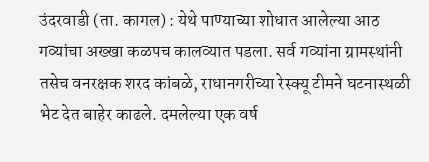उंदरवाडी (ता. कागल) : येथे पाण्याच्या शोधात आलेल्या आठ गव्यांचा अख्खा कळपच कालव्यात पडला. सर्व गव्यांना ग्रामस्थांनी तसेच वनरक्षक शरद कांबळे, राधानगरीच्या रेस्क्यू टीमने घटनास्थळी भेट देत बाहेर काढले. दमलेल्या एक वर्ष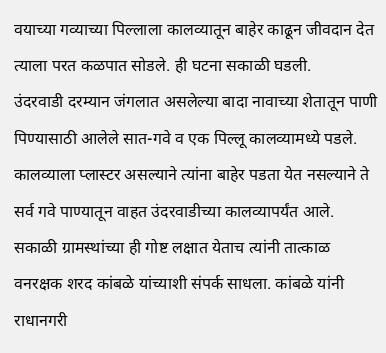वयाच्या गव्याच्या पिल्लाला कालव्यातून बाहेर काढून जीवदान देत त्याला परत कळपात सोडले. ही घटना सकाळी घडली.
उंदरवाडी दरम्यान जंगलात असलेल्या बादा नावाच्या शेतातून पाणी पिण्यासाठी आलेले सात-गवे व एक पिल्लू कालव्यामध्ये पडले. कालव्याला प्लास्टर असल्याने त्यांना बाहेर पडता येत नसल्याने ते सर्व गवे पाण्यातून वाहत उंदरवाडीच्या कालव्यापर्यंत आले.
सकाळी ग्रामस्थांच्या ही गोष्ट लक्षात येताच त्यांनी तात्काळ वनरक्षक शरद कांबळे यांच्याशी संपर्क साधला. कांबळे यांनी राधानगरी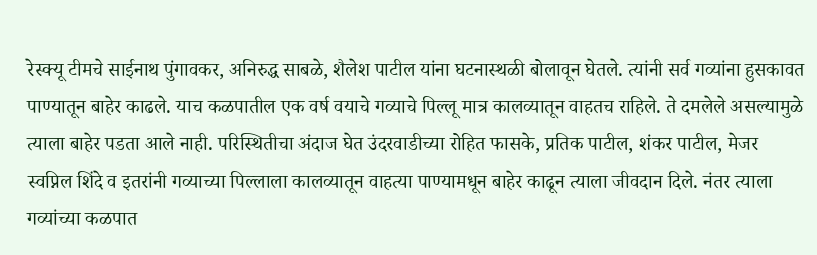रेस्क्यू टीमचे साईनाथ पुंगावकर, अनिरुद्ध साबळे, शैलेश पाटील यांना घटनास्थळी बोलावून घेतले. त्यांनी सर्व गव्यांना हुसकावत पाण्यातून बाहेर काढले. याच कळपातील एक वर्ष वयाचे गव्याचे पिल्लू मात्र कालव्यातून वाहतच राहिले. ते दमलेले असल्यामुळे त्याला बाहेर पडता आले नाही. परिस्थितीचा अंदाज घेत उंदरवाडीच्या रोहित फासके, प्रतिक पाटील, शंकर पाटील, मेजर स्वप्निल शिंदे व इतरांनी गव्याच्या पिल्लाला कालव्यातून वाहत्या पाण्यामधून बाहेर काढून त्याला जीवदान दिले. नंतर त्याला गव्यांच्या कळपात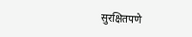सुरक्षितपणे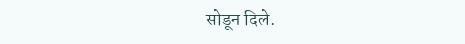सोडून दिले.